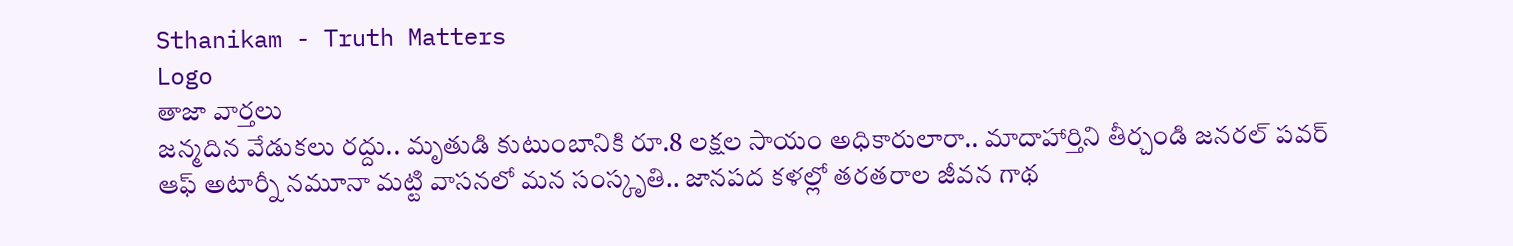Sthanikam - Truth Matters
Logo
తాజా వార్తలు
జన్మదిన వేడుకలు రద్దు.. మృతుడి కుటుంబానికి రూ.8 లక్షల సాయం అధికారులారా.. మాదాహార్తిని తీర్చండి జనరల్ పవర్ ఆఫ్ అటార్నీ నమూనా మట్టి వాసనలో మన సంస్కృతి.. జానపద కళల్లో తరతరాల జీవన గాథ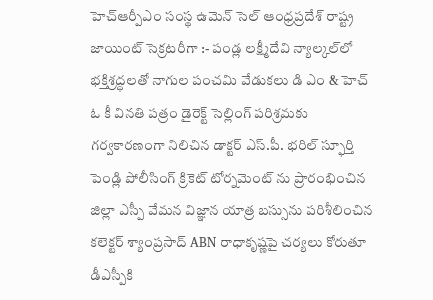హెచ్ఆర్పీఎం సంస్థ ఉమెన్ సెల్ ఆంధ్రప్రదేశ్ రాష్ట్ర జాయింట్ సెక్రటరీగా :- పండ్ల లక్ష్మీదేవి న్యాల్కల్‌లో భక్తిశ్రద్ధలతో నాగుల పంచమి వేడుకలు డి ఎం & హెచ్ ఓ కీ వినతి పత్రం డైరెక్ట్ సెల్లింగ్ పరిశ్రమకు గర్వకారణంగా నిలిచిన డాక్టర్ ఎస్.పీ. భరిల్ స్ఫూర్తి పెండ్లి పోలీసింగ్ క్రికెట్ టోర్నమెంట్ ను ప్రారంభించిన జిల్లా ఎస్పీ వేమన విజ్ఞాన యాత్ర బస్సును పరిశీలించిన కలెక్టర్ శ్యాంప్రసాద్ ABN రాధాకృష్ణపై చర్యలు కోరుతూ డీఎస్పీకి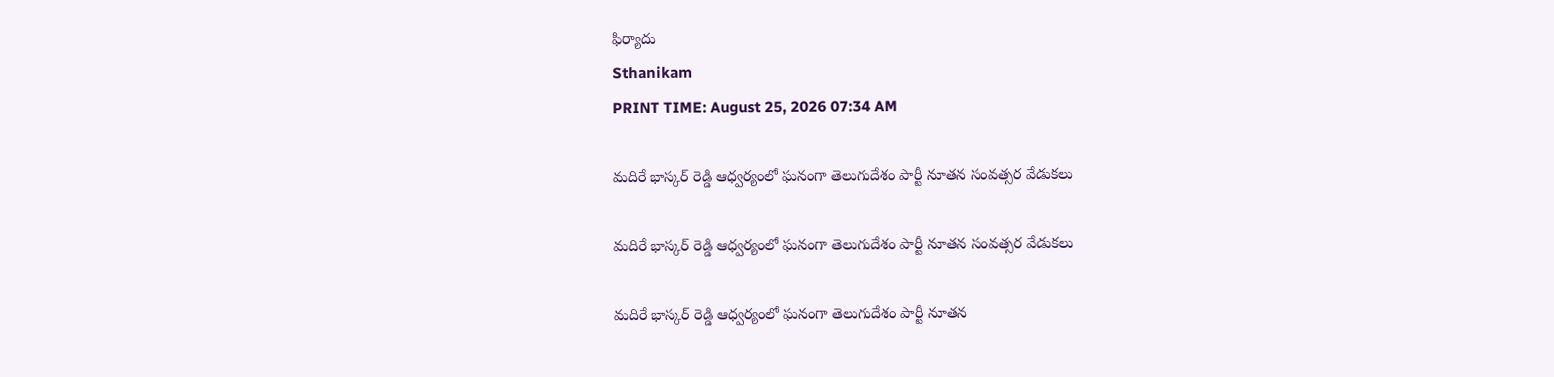ఫిర్యాదు
Sthanikam
PRINT TIME: August 25, 2026 07:34 AM

మదిరే భాస్కర్ రెడ్డి ఆధ్వర్యంలో ఘనంగా తెలుగుదేశం పార్టీ నూతన సంవత్సర వేడుకలు

మదిరే భాస్కర్ రెడ్డి ఆధ్వర్యంలో ఘనంగా తెలుగుదేశం పార్టీ నూతన సంవత్సర వేడుకలు

మదిరే భాస్కర్ రెడ్డి ఆధ్వర్యంలో ఘనంగా తెలుగుదేశం పార్టీ నూతన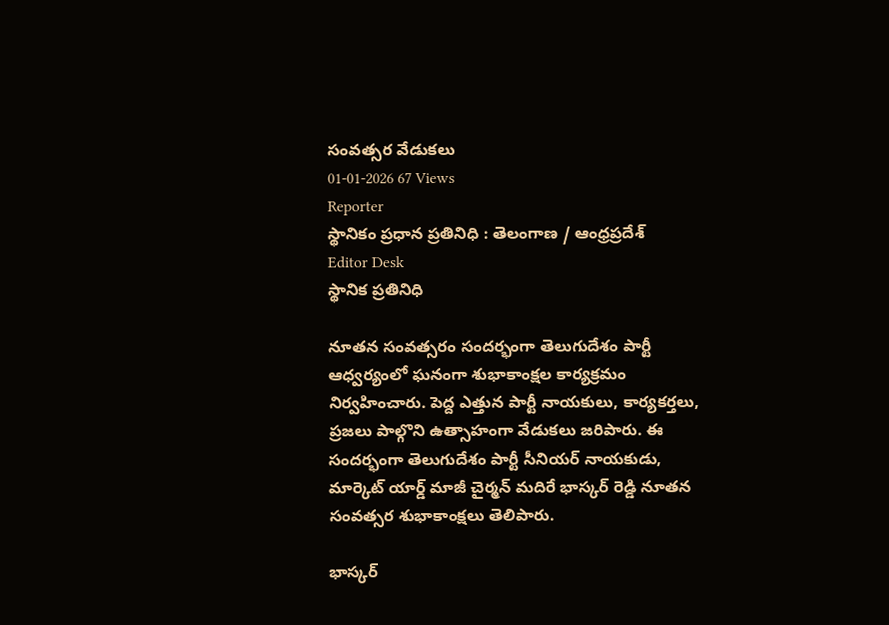సంవత్సర వేడుకలు
01-01-2026 67 Views
Reporter
స్థానికం ప్రధాన ప్రతినిధి : తెలంగాణ / ఆంధ్రప్రదేశ్
Editor Desk
స్థానిక ప్రతినిధి

నూతన సంవత్సరం సందర్భంగా తెలుగుదేశం పార్టీ ఆధ్వర్యంలో ఘనంగా శుభాకాంక్షల కార్యక్రమం నిర్వహించారు. పెద్ద ఎత్తున పార్టీ నాయకులు, కార్యకర్తలు, ప్రజలు పాల్గొని ఉత్సాహంగా వేడుకలు జరిపారు. ఈ సందర్భంగా తెలుగుదేశం పార్టీ సీనియర్ నాయకుడు, మార్కెట్ యార్డ్ మాజీ చైర్మన్ మదిరే భాస్కర్ రెడ్డి నూతన సంవత్సర శుభాకాంక్షలు తెలిపారు.

భాస్కర్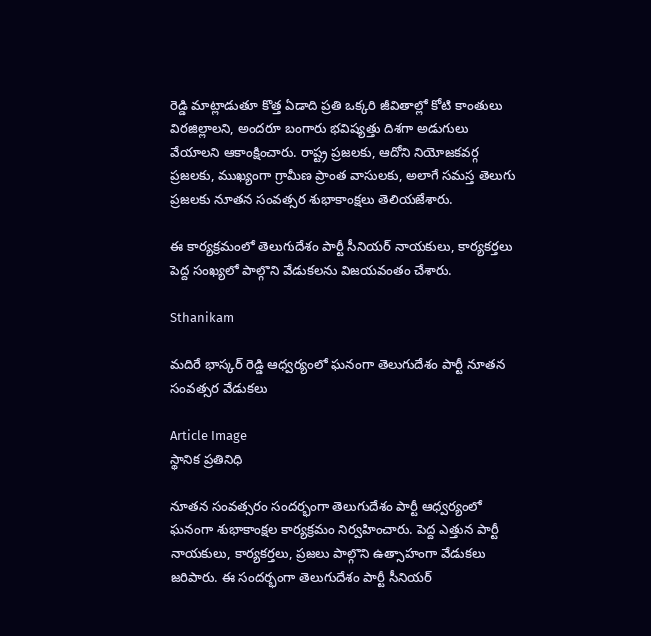రెడ్డి మాట్లాడుతూ కొత్త ఏడాది ప్రతి ఒక్కరి జీవితాల్లో కోటి కాంతులు విరజిల్లాలని, అందరూ బంగారు భవిష్యత్తు దిశగా అడుగులు వేయాలని ఆకాంక్షించారు. రాష్ట్ర ప్రజలకు, ఆదోని నియోజకవర్గ ప్రజలకు, ముఖ్యంగా గ్రామీణ ప్రాంత వాసులకు, అలాగే సమస్త తెలుగు ప్రజలకు నూతన సంవత్సర శుభాకాంక్షలు తెలియజేశారు.

ఈ కార్యక్రమంలో తెలుగుదేశం పార్టీ సీనియర్ నాయకులు, కార్యకర్తలు పెద్ద సంఖ్యలో పాల్గొని వేడుకలను విజయవంతం చేశారు.

Sthanikam

మదిరే భాస్కర్ రెడ్డి ఆధ్వర్యంలో ఘనంగా తెలుగుదేశం పార్టీ నూతన సంవత్సర వేడుకలు

Article Image
స్థానిక ప్రతినిధి

నూతన సంవత్సరం సందర్భంగా తెలుగుదేశం పార్టీ ఆధ్వర్యంలో ఘనంగా శుభాకాంక్షల కార్యక్రమం నిర్వహించారు. పెద్ద ఎత్తున పార్టీ నాయకులు, కార్యకర్తలు, ప్రజలు పాల్గొని ఉత్సాహంగా వేడుకలు జరిపారు. ఈ సందర్భంగా తెలుగుదేశం పార్టీ సీనియర్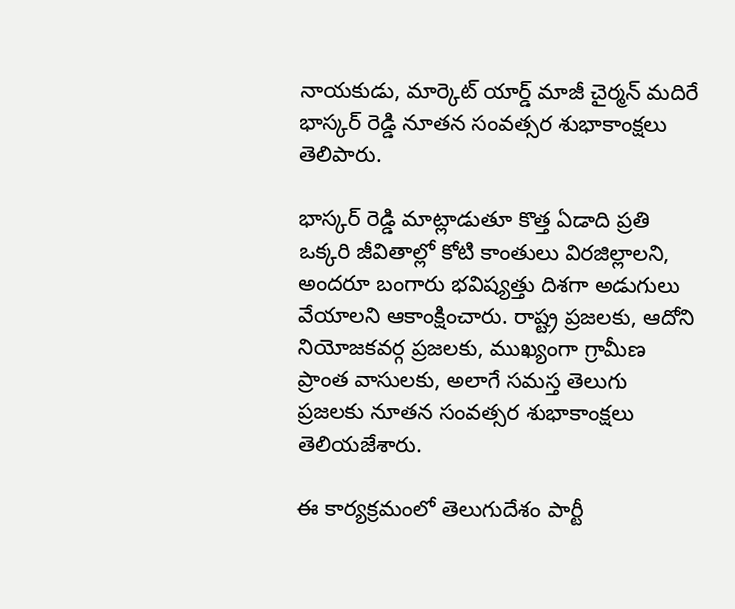నాయకుడు, మార్కెట్ యార్డ్ మాజీ చైర్మన్ మదిరే భాస్కర్ రెడ్డి నూతన సంవత్సర శుభాకాంక్షలు తెలిపారు.

భాస్కర్ రెడ్డి మాట్లాడుతూ కొత్త ఏడాది ప్రతి ఒక్కరి జీవితాల్లో కోటి కాంతులు విరజిల్లాలని, అందరూ బంగారు భవిష్యత్తు దిశగా అడుగులు వేయాలని ఆకాంక్షించారు. రాష్ట్ర ప్రజలకు, ఆదోని నియోజకవర్గ ప్రజలకు, ముఖ్యంగా గ్రామీణ ప్రాంత వాసులకు, అలాగే సమస్త తెలుగు ప్రజలకు నూతన సంవత్సర శుభాకాంక్షలు తెలియజేశారు.

ఈ కార్యక్రమంలో తెలుగుదేశం పార్టీ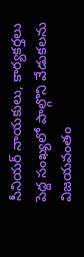సీనియర్ నాయకులు, కార్యకర్తలు పెద్ద సంఖ్యలో పాల్గొని వేడుకలను విజయవంతం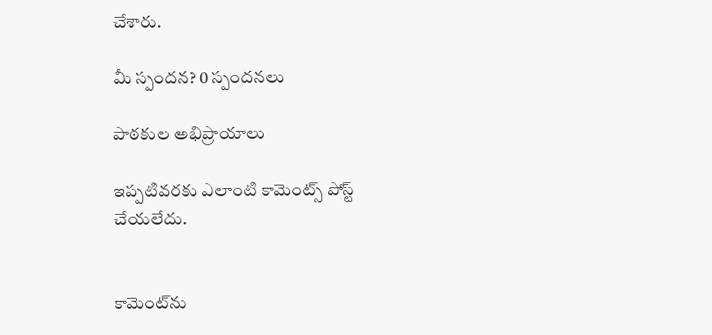చేశారు.

మీ స్పందన? 0 స్పందనలు

పాఠకుల అభిప్రాయాలు

ఇప్పటివరకు ఎలాంటి కామెంట్స్ పోస్ట్ చేయలేదు.


కామెంట్‌ను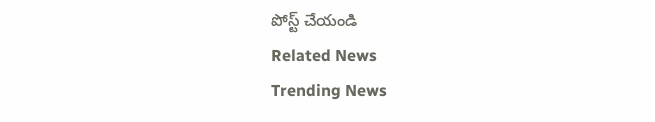పోస్ట్ చేయండి
Related News
Trending News